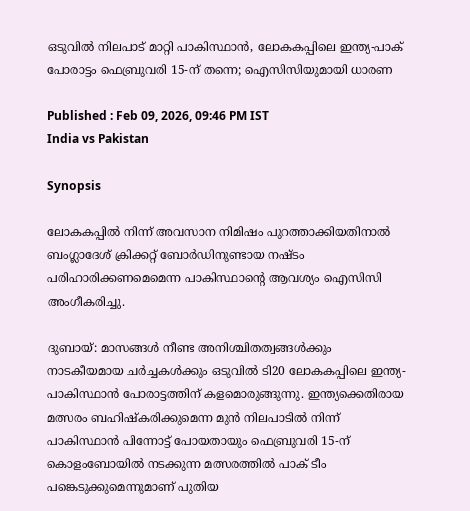ഒടുവില്‍ നിലപാട് മാറ്റി പാകിസ്ഥാൻ, ലോകകപ്പിലെ ഇന്ത്യ-പാക് പോരാട്ടം ഫെബ്രുവരി 15-ന് തന്നെ; ഐസിസിയുമായി ധാരണ

Published : Feb 09, 2026, 09:46 PM IST
India vs Pakistan

Synopsis

ലോകകപ്പില്‍ നിന്ന് അവസാന നിമിഷം പുറത്താക്കിയതിനാല്‍ ബംഗ്ലാദേശ് ക്രിക്കറ്റ് ബോര്‍ഡിനുണ്ടായ നഷ്ടം പരിഹാരിക്കണമെമെന്ന പാകിസ്ഥാന്‍റെ ആവശ്യം ഐസിസി അംഗീകരിച്ചു.

ദുബായ്: മാസങ്ങൾ നീണ്ട അനിശ്ചിതത്വങ്ങൾക്കും നാടകീയമായ ചർച്ചകൾക്കും ഒടുവിൽ ടി20 ലോകകപ്പിലെ ഇന്ത്യ-പാകിസ്ഥാൻ പോരാട്ടത്തിന് കളമൊരുങ്ങുന്നു. ഇന്ത്യക്കെതിരായ മത്സരം ബഹിഷ്കരിക്കുമെന്ന മുൻ നിലപാടിൽ നിന്ന് പാകിസ്ഥാൻ പിന്നോട്ട് പോയതായും ഫെബ്രുവരി 15-ന് കൊളംബോയിൽ നടക്കുന്ന മത്സരത്തിൽ പാക് ടീം പങ്കെടുക്കുമെന്നുമാണ് പുതിയ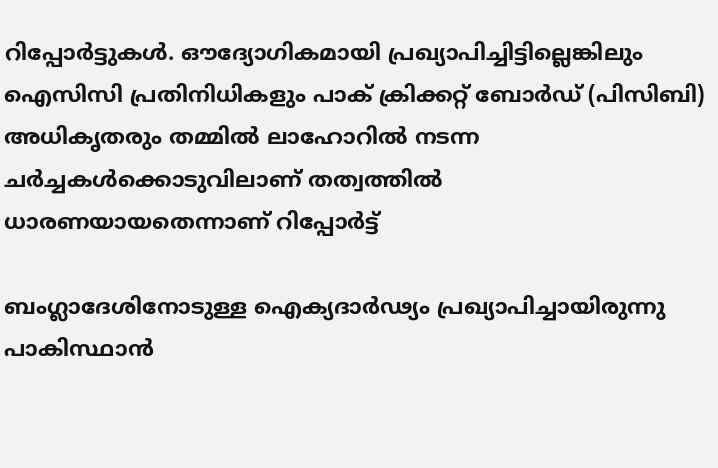റിപ്പോർട്ടുകൾ. ഔദ്യോഗികമായി പ്രഖ്യാപിച്ചിട്ടില്ലെങ്കിലും ഐസിസി പ്രതിനിധികളും പാക് ക്രിക്കറ്റ് ബോർഡ് (പിസിബി) അധികൃതരും തമ്മിൽ ലാഹോറിൽ നടന്ന ചർച്ചകൾക്കൊടുവിലാണ് തത്വത്തില്‍ ധാരണയായതെന്നാണ് റിപ്പോര്‍ട്ട്

ബംഗ്ലാദേശിനോടുള്ള ഐക്യദാർഢ്യം പ്രഖ്യാപിച്ചായിരുന്നു പാകിസ്ഥാൻ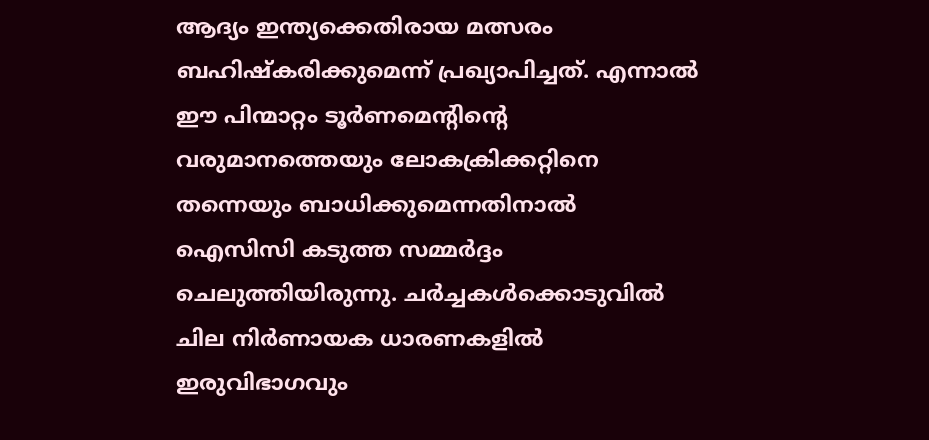ആദ്യം ഇന്ത്യക്കെതിരായ മത്സരം ബഹിഷ്കരിക്കുമെന്ന് പ്രഖ്യാപിച്ചത്. എന്നാൽ ഈ പിന്മാറ്റം ടൂർണമെന്‍റിന്‍റെ വരുമാനത്തെയും ലോകക്രിക്കറ്റിനെ തന്നെയും ബാധിക്കുമെന്നതിനാൽ ഐസിസി കടുത്ത സമ്മർദ്ദം ചെലുത്തിയിരുന്നു. ചർച്ചകൾക്കൊടുവിൽ ചില നിർണായക ധാരണകളിൽ ഇരുവിഭാഗവും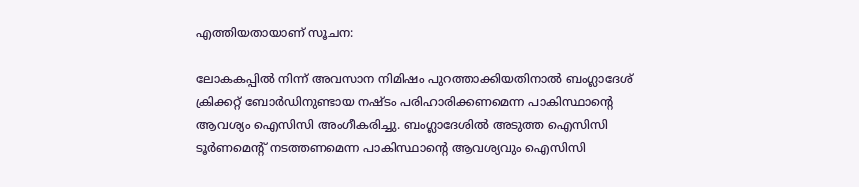എത്തിയതായാണ് സൂചന:

ലോകകപ്പില്‍ നിന്ന് അവസാന നിമിഷം പുറത്താക്കിയതിനാല്‍ ബംഗ്ലാദേശ് ക്രിക്കറ്റ് ബോര്‍ഡിനുണ്ടായ നഷ്ടം പരിഹാരിക്കണമെന്ന പാകിസ്ഥാന്‍റെ ആവശ്യം ഐസിസി അംഗീകരിച്ചു. ബംഗ്ലാദേശിൽ അടുത്ത ഐസിസി ടൂര്‍ണമെന്‍റ് നടത്തണമെന്ന പാകിസ്ഥാന്‍റെ ആവശ്യവും ഐസിസി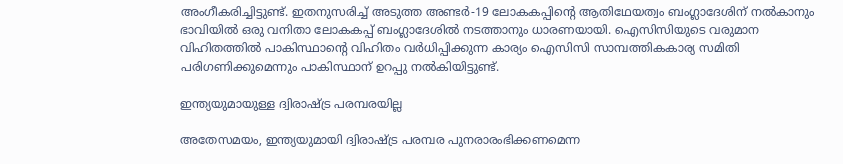അംഗീകരിച്ചിട്ടുണ്ട്. ഇതനുസരിച്ച് അടുത്ത അണ്ടർ-19 ലോകകപ്പിന്‍റെ ആതിഥേയത്വം ബംഗ്ലാദേശിന് നൽകാനും ഭാവിയിൽ ഒരു വനിതാ ലോകകപ്പ് ബംഗ്ലാദേശിൽ നടത്താനും ധാരണയായി. ഐസിസിയുടെ വരുമാന വിഹിതത്തിൽ പാകിസ്ഥാന്‍റെ വിഹിതം വർധിപ്പിക്കുന്ന കാര്യം ഐസിസി സാമ്പത്തികകാര്യ സമിതി പരിഗണിക്കുമെന്നും പാകിസ്ഥാന് ഉറപ്പു നല്‍കിയിട്ടുണ്ട്.

ഇന്ത്യയുമായുള്ള ദ്വിരാഷ്ട്ര പരമ്പരയില്ല

അതേസമയം, ഇന്ത്യയുമായി ദ്വിരാഷ്ട്ര പരമ്പര പുനരാരംഭിക്കണമെന്ന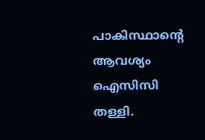പാകിസ്ഥാന്‍റെ ആവശ്യം ഐസിസി തള്ളി.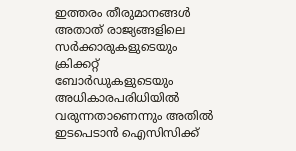ഇത്തരം തീരുമാനങ്ങൾ അതാത് രാജ്യങ്ങളിലെ സർക്കാരുകളുടെയും ക്രിക്കറ്റ് ബോർഡുകളുടെയും അധികാരപരിധിയിൽ വരുന്നതാണെന്നും അതിൽ ഇടപെടാൻ ഐസിസിക്ക്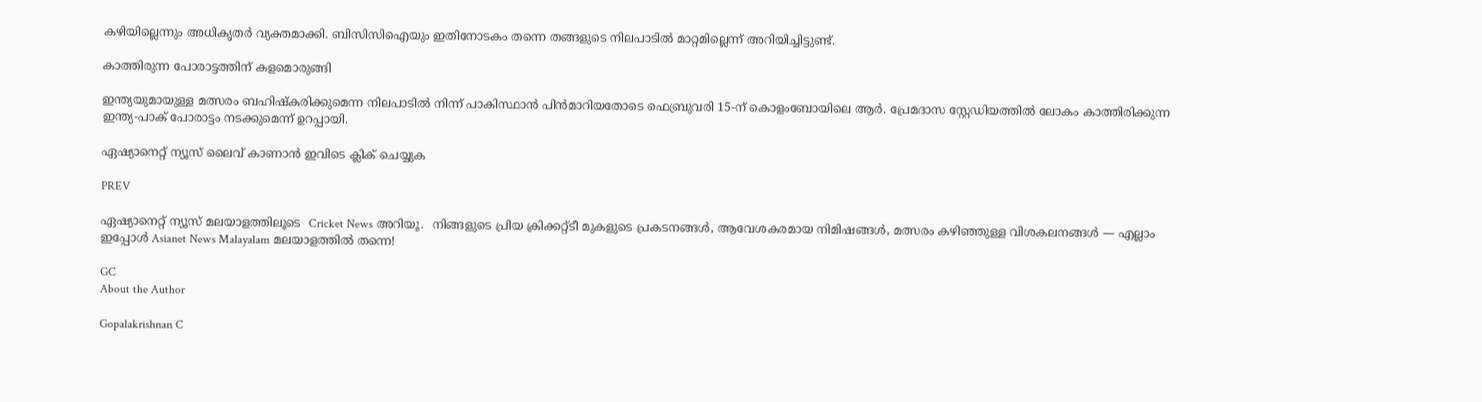കഴിയില്ലെന്നും അധികൃതർ വ്യക്തമാക്കി. ബിസിസിഐയും ഇതിനോടകം തന്നെ തങ്ങളുടെ നിലപാടിൽ മാറ്റമില്ലെന്ന് അറിയിച്ചിട്ടുണ്ട്.

കാത്തിരുന്ന പോരാട്ടത്തിന് കളമൊരുങ്ങി

ഇന്ത്യയുമായുള്ള മത്സരം ബഹിഷ്കരിക്കുമെന്ന നിലപാടില്‍ നിന്ന് പാകിസ്ഥാന്‍ പിന്‍മാറിയതോടെ ഫെബ്രുവരി 15-ന് കൊളംബോയിലെ ആർ. പ്രേമദാസ സ്റ്റേഡിയത്തിൽ ലോകം കാത്തിരിക്കുന്ന ഇന്ത്യ-പാക് പോരാട്ടം നടക്കുമെന്ന് ഉറപ്പായി.

ഏഷ്യാനെറ്റ് ന്യൂസ് ലൈവ് കാണാന്‍ ഇവിടെ ക്ലിക് ചെയ്യുക

PREV

ഏഷ്യാനെറ്റ് ന്യൂസ് മലയാളത്തിലൂടെ  Cricket News അറിയൂ.  നിങ്ങളുടെ പ്രിയ ക്രിക്കറ്റ്ടീ മുകളുടെ പ്രകടനങ്ങൾ, ആവേശകരമായ നിമിഷങ്ങൾ, മത്സരം കഴിഞ്ഞുള്ള വിശകലനങ്ങൾ — എല്ലാം ഇപ്പോൾ Asianet News Malayalam മലയാളത്തിൽ തന്നെ!

GC
About the Author

Gopalakrishnan C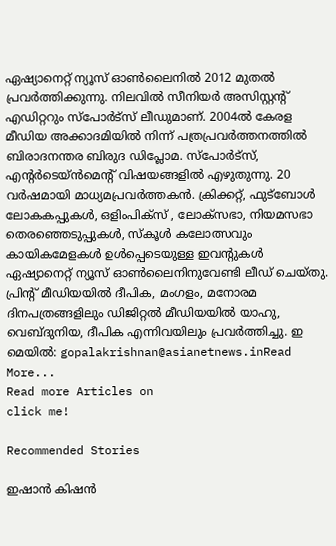ഏഷ്യാനെറ്റ് ന്യൂസ് ഓണ്‍ലൈനില്‍ 2012 മുതല്‍ പ്രവര്‍ത്തിക്കുന്നു. നിലവില്‍ സീനിയര്‍ അസിസ്റ്റന്‍റ് എഡിറ്ററും സ്പോർട്സ് ലീഡുമാണ്. 2004ൽ കേരള മീഡിയ അക്കാദമിയില്‍ നിന്ന് പത്രപ്രവര്‍ത്തനത്തില്‍ ബിരാദനന്തര ബിരുദ ഡിപ്ലോമ. സ്പോര്‍ട്സ്, എന്‍റര്‍ടെയ്ൻമെന്‍റ് വിഷയങ്ങളില്‍ എഴുതുന്നു. 20 വര്‍ഷമായി മാധ്യമപ്രവര്‍ത്തകൻ. ക്രിക്കറ്റ്, ഫുട്ബോള്‍ ലോകകപ്പുകൾ, ഒളിംപിക്സ് , ലോക്സഭാ, നിയമസഭാ തെരഞ്ഞെടുപ്പുകള്‍, സ്കൂള്‍ കലോത്സവും കായികമേളകള്‍ ഉള്‍പ്പെടെയുള്ള ഇവന്‍റുകള്‍ ഏഷ്യാനെറ്റ് ന്യൂസ് ഓണ്‍ലൈനിനുവേണ്ടി ലീഡ് ചെയ്തു. പ്രിന്‍റ് മീഡിയയില്‍ ദീപിക, മംഗളം, മനോരമ ദിനപത്രങ്ങളിലും ഡിജിറ്റൽ മീഡിയയില്‍ യാഹു, വെബ്ദുനിയ, ദീപിക എന്നിവയിലും പ്രവര്‍ത്തിച്ചു. ഇ മെയില്‍: gopalakrishnan@asianetnews.inRead More...
Read more Articles on
click me!

Recommended Stories

ഇഷാൻ കിഷൻ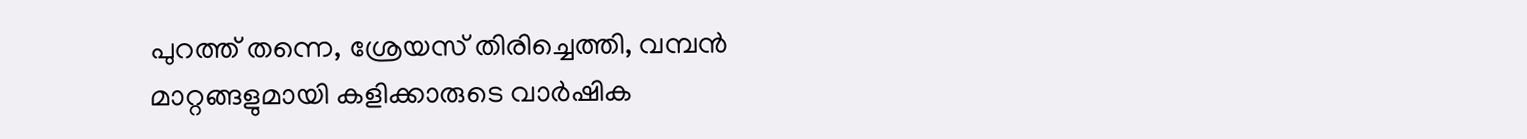പുറത്ത് തന്നെ, ശ്രേയസ് തിരിച്ചെത്തി, വമ്പൻ മാറ്റങ്ങളുമായി കളിക്കാരുടെ വാര്‍ഷിക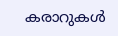കരാറുകള്‍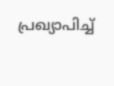പ്രഖ്യാപിച്ച്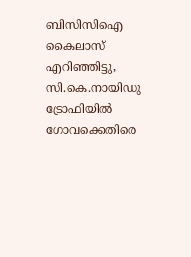ബിസിസിഐ
കൈലാസ് എറിഞ്ഞിട്ടു, സി.കെ.നായിഡു ട്രോഫിയിൽ ഗോവക്കെതിരെ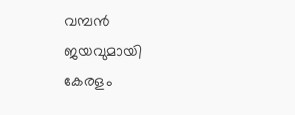വമ്പന്‍ ജയവുമായി കേരളം